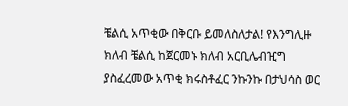ቼልሲ አጥቂው በቅርቡ ይመለስለታል! የእንግሊዙ ክለብ ቼልሲ ከጀርመኑ ክለብ አርቢሌብዢግ ያስፈረመው አጥቂ ክሩስቶፈር ንኩንኩ በታህሳስ ወር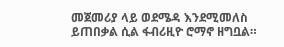መጀመሪያ ላይ ወደሜዳ እንደሚመለስ ይጠበቃል ሲል ፋብሪዚዮ ሮማኖ ዘግቧል።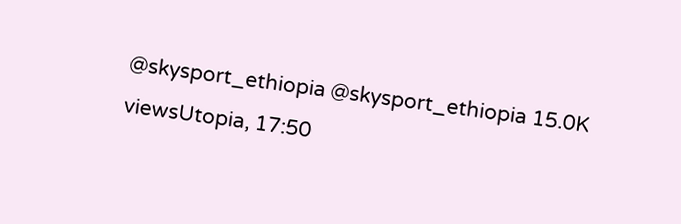@skysport_ethiopia @skysport_ethiopia 15.0K viewsUtopia, 17:50